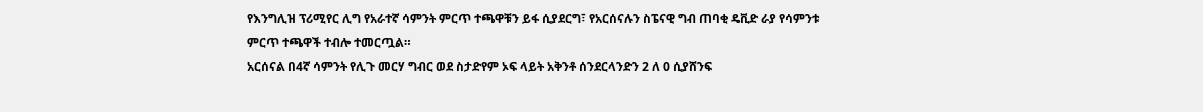የእንግሊዝ ፕሪሚየር ሊግ የአራተኛ ሳምንት ምርጥ ተጫዋቹን ይፋ ሲያደርግ፣ የአርሰናሉን ስፔናዊ ግብ ጠባቂ ዴቪድ ራያ የሳምንቱ ምርጥ ተጫዋች ተብሎ ተመርጧል።
አርሰናል በ4ኛ ሳምንት የሊጉ መርሃ ግብር ወደ ስታድየም ኦፍ ላይት አቅንቶ ሰንደርላንድን 2 ለ 0 ሲያሸንፍ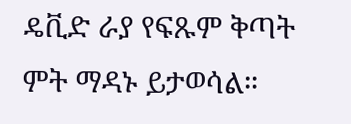ዴቪድ ራያ የፍጹም ቅጣት ምት ማዳኑ ይታወሳል።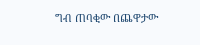ግብ ጠባቂው በጨዋታው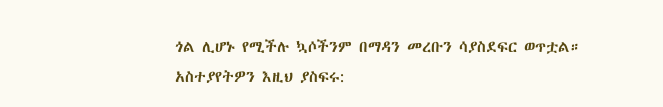ጎል ሊሆኑ የሚችሉ ኳሶችንም በማዳን መረቡን ሳያስደፍር ወጥቷል።
አስተያየትዎን እዚህ ያስፍሩ: